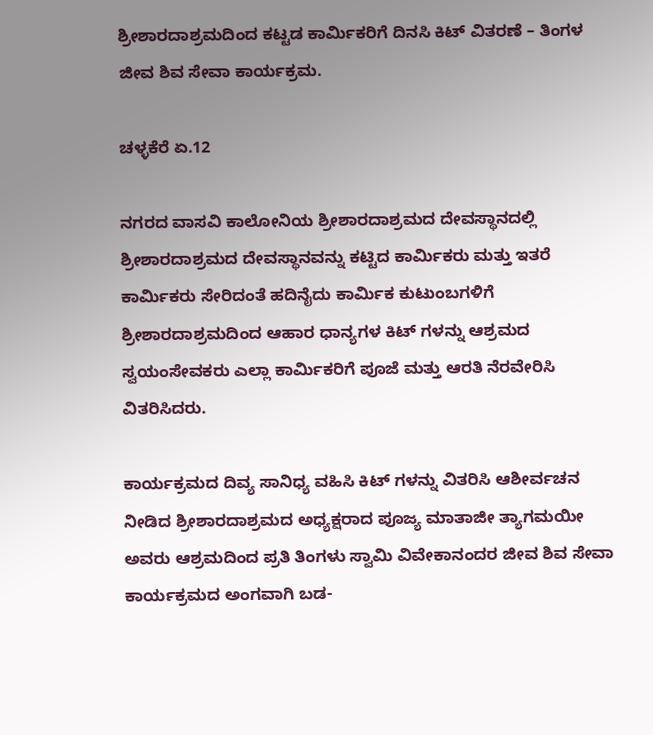ಶ್ರೀಶಾರದಾಶ್ರಮದಿಂದ ಕಟ್ಟಡ ಕಾರ್ಮಿಕರಿಗೆ ದಿನಸಿ ಕಿಟ್ ವಿತರಣೆ – ತಿಂಗಳ ಜೀವ ಶಿವ ಸೇವಾ ಕಾರ್ಯಕ್ರಮ.

ಚಳ್ಳಕೆರೆ ಏ.12

ನಗರದ ವಾಸವಿ ಕಾಲೋನಿಯ ಶ್ರೀಶಾರದಾಶ್ರಮದ ದೇವಸ್ಥಾನದಲ್ಲಿ ಶ್ರೀಶಾರದಾಶ್ರಮದ ದೇವಸ್ಥಾನವನ್ನು ಕಟ್ಟಿದ ಕಾರ್ಮಿಕರು ಮತ್ತು ಇತರೆ ಕಾರ್ಮಿಕರು ಸೇರಿದಂತೆ ಹದಿನೈದು ಕಾರ್ಮಿಕ ಕುಟುಂಬಗಳಿಗೆ ಶ್ರೀಶಾರದಾಶ್ರಮದಿಂದ ಆಹಾರ ಧಾನ್ಯಗಳ ಕಿಟ್ ಗಳನ್ನು ಆಶ್ರಮದ ಸ್ವಯಂಸೇವಕರು ಎಲ್ಲಾ ಕಾರ್ಮಿಕರಿಗೆ ಪೂಜೆ ಮತ್ತು ಆರತಿ ನೆರವೇರಿಸಿ ವಿತರಿಸಿದರು.

ಕಾರ್ಯಕ್ರಮದ ದಿವ್ಯ ಸಾನಿಧ್ಯ ವಹಿಸಿ ಕಿಟ್ ಗಳನ್ನು ವಿತರಿಸಿ ಆಶೀರ್ವಚನ ನೀಡಿದ ಶ್ರೀಶಾರದಾಶ್ರಮದ ಅಧ್ಯಕ್ಷರಾದ ಪೂಜ್ಯ ಮಾತಾಜೀ ತ್ಯಾಗಮಯೀ ಅವರು ಆಶ್ರಮದಿಂದ ಪ್ರತಿ ತಿಂಗಳು ಸ್ವಾಮಿ ವಿವೇಕಾನಂದರ ಜೀವ ಶಿವ ಸೇವಾ ಕಾರ್ಯಕ್ರಮದ ಅಂಗವಾಗಿ ಬಡ-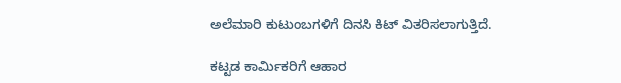ಅಲೆಮಾರಿ ಕುಟುಂಬಗಳಿಗೆ ದಿನಸಿ ಕಿಟ್ ವಿತರಿಸಲಾಗುತ್ತಿದೆ.

ಕಟ್ಟಡ ಕಾರ್ಮಿಕರಿಗೆ ಆಹಾರ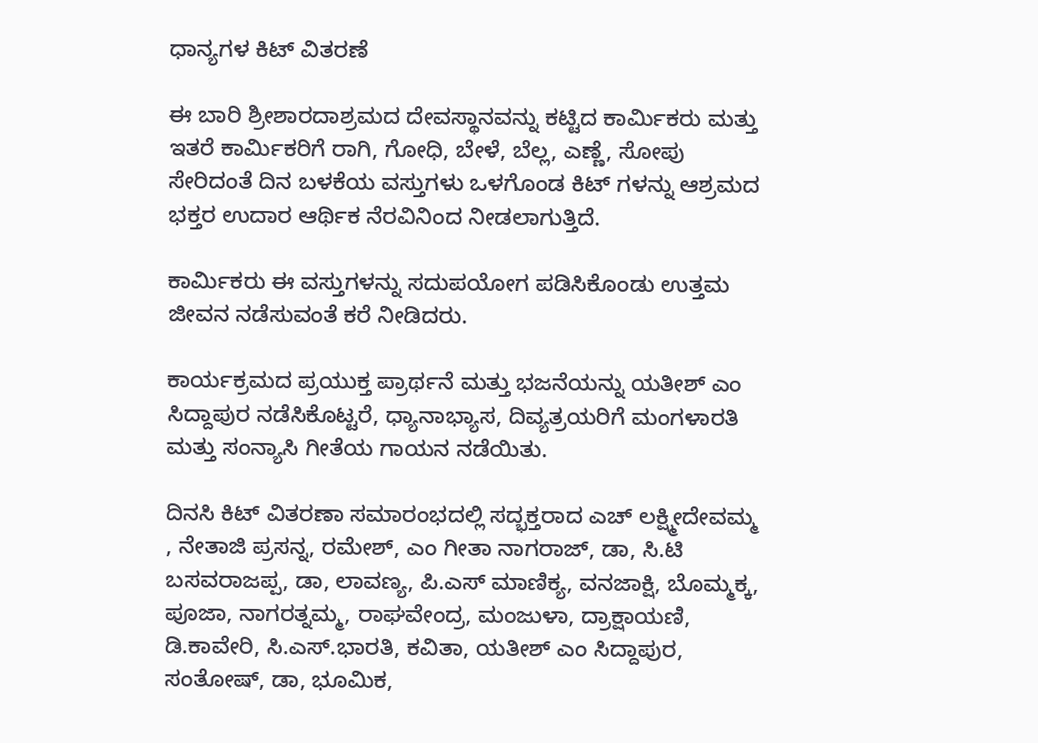ಧಾನ್ಯಗಳ ಕಿಟ್ ವಿತರಣೆ

ಈ ಬಾರಿ ಶ್ರೀಶಾರದಾಶ್ರಮದ ದೇವಸ್ಥಾನವನ್ನು ಕಟ್ಟಿದ ಕಾರ್ಮಿಕರು ಮತ್ತು ಇತರೆ ಕಾರ್ಮಿಕರಿಗೆ ರಾಗಿ, ಗೋಧಿ, ಬೇಳೆ, ಬೆಲ್ಲ, ಎಣ್ಣೆ, ಸೋಪು ಸೇರಿದಂತೆ ದಿನ ಬಳಕೆಯ ವಸ್ತುಗಳು ಒಳಗೊಂಡ ಕಿಟ್ ಗಳನ್ನು ಆಶ್ರಮದ ಭಕ್ತರ ಉದಾರ ಆರ್ಥಿಕ ನೆರವಿನಿಂದ ನೀಡಲಾಗುತ್ತಿದೆ.

ಕಾರ್ಮಿಕರು ಈ ವಸ್ತುಗಳನ್ನು ಸದುಪಯೋಗ ಪಡಿಸಿಕೊಂಡು ಉತ್ತಮ ಜೀವನ ನಡೆಸುವಂತೆ ಕರೆ ನೀಡಿದರು.

ಕಾರ್ಯಕ್ರಮದ ಪ್ರಯುಕ್ತ ಪ್ರಾರ್ಥನೆ ಮತ್ತು ಭಜನೆಯನ್ನು ಯತೀಶ್ ಎಂ ಸಿದ್ದಾಪುರ ನಡೆಸಿಕೊಟ್ಟರೆ, ಧ್ಯಾನಾಭ್ಯಾಸ, ದಿವ್ಯತ್ರಯರಿಗೆ ಮಂಗಳಾರತಿ ಮತ್ತು ಸಂನ್ಯಾಸಿ ಗೀತೆಯ ಗಾಯನ ನಡೆಯಿತು.

ದಿನಸಿ ಕಿಟ್ ವಿತರಣಾ ಸಮಾರಂಭದಲ್ಲಿ ಸದ್ಭಕ್ತರಾದ ಎಚ್ ಲಕ್ಷ್ಮೀದೇವಮ್ಮ , ನೇತಾಜಿ ಪ್ರಸನ್ನ, ರಮೇಶ್, ಎಂ ಗೀತಾ ನಾಗರಾಜ್, ಡಾ, ಸಿ‌.ಟಿ ಬಸವರಾಜಪ್ಪ, ಡಾ, ಲಾವಣ್ಯ, ಪಿ.ಎಸ್ ಮಾಣಿಕ್ಯ, ವನಜಾಕ್ಷಿ, ಬೊಮ್ಮಕ್ಕ, ಪೂಜಾ, ನಾಗರತ್ನಮ್ಮ, ರಾಘವೇಂದ್ರ, ಮಂಜುಳಾ, ದ್ರಾಕ್ಷಾಯಣಿ, ಡಿ‌.ಕಾವೇರಿ, ಸಿ.ಎಸ್.ಭಾರತಿ, ಕವಿತಾ, ಯತೀಶ್ ಎಂ ಸಿದ್ದಾಪುರ, ಸಂತೋಷ್, ಡಾ, ಭೂಮಿಕ,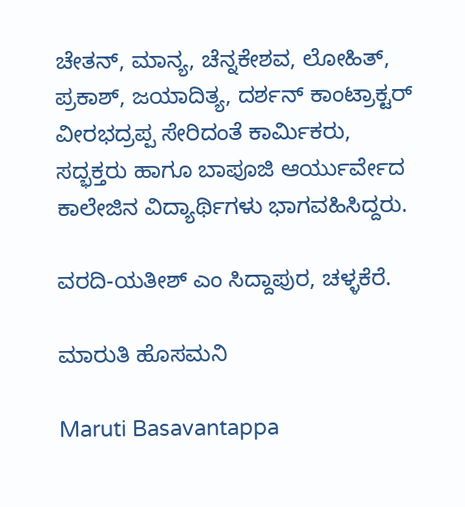ಚೇತನ್, ಮಾನ್ಯ, ಚೆನ್ನಕೇಶವ, ಲೋಹಿತ್, ಪ್ರಕಾಶ್, ಜಯಾದಿತ್ಯ, ದರ್ಶನ್ ಕಾಂಟ್ರಾಕ್ಟರ್ ವೀರಭದ್ರಪ್ಪ ಸೇರಿದಂತೆ ಕಾರ್ಮಿಕರು, ಸದ್ಭಕ್ತರು ಹಾಗೂ ಬಾಪೂಜಿ ಆರ್ಯುರ್ವೇದ ಕಾಲೇಜಿನ ವಿದ್ಯಾರ್ಥಿಗಳು ಭಾಗವಹಿಸಿದ್ದರು.

ವರದಿ-ಯತೀಶ್ ಎಂ ಸಿದ್ದಾಪುರ, ಚಳ್ಳಕೆರೆ.

ಮಾರುತಿ ಹೊಸಮನಿ

Maruti Basavantappa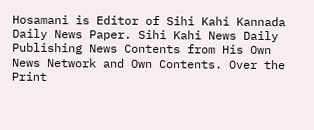Hosamani is Editor of Sihi Kahi Kannada Daily News Paper. Sihi Kahi News Daily Publishing News Contents from His Own News Network and Own Contents. Over the Print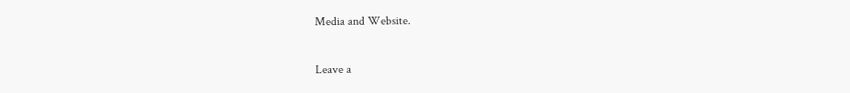Media and Website.

Leave a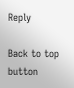Reply

Back to top button